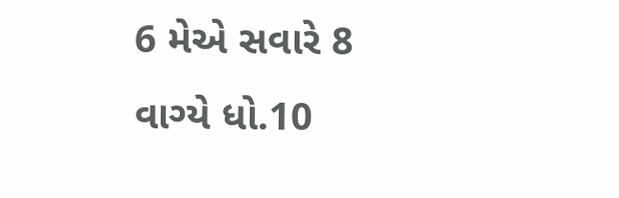6 મેએ સવારે 8 વાગ્યે ધો.10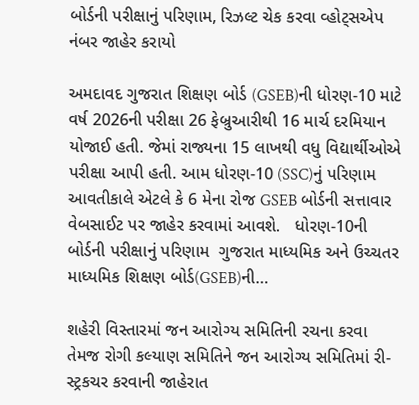બોર્ડની પરીક્ષાનું પરિણામ, રિઝલ્ટ ચેક કરવા વ્હોટ્સએપ નંબર જાહેર કરાયો

અમદાવદ ગુજરાત શિક્ષણ બોર્ડ (GSEB)ની ધોરણ-10 માટે વર્ષ 2026ની પરીક્ષા 26 ફેબ્રુઆરીથી 16 માર્ચ દરમિયાન યોજાઈ હતી. જેમાં રાજ્યના 15 લાખથી વધુ વિદ્યાર્થીઓએ પરીક્ષા આપી હતી. આમ ધોરણ-10 (SSC)નું પરિણામ આવતીકાલે એટલે કે 6 મેના રોજ GSEB બોર્ડની સત્તાવાર વેબસાઈટ પર જાહેર કરવામાં આવશે.   ધોરણ-10ની બોર્ડની પરીક્ષાનું પરિણામ  ગુજરાત માધ્યમિક અને ઉચ્ચતર માધ્યમિક શિક્ષણ બોર્ડ(GSEB)ની…

શહેરી વિસ્તારમાં જન આરોગ્ય સમિતિની રચના કરવા તેમજ રોગી કલ્યાણ સમિતિને જન આરોગ્ય સમિતિમાં રી-સ્ટ્રકચર કરવાની જાહેરાત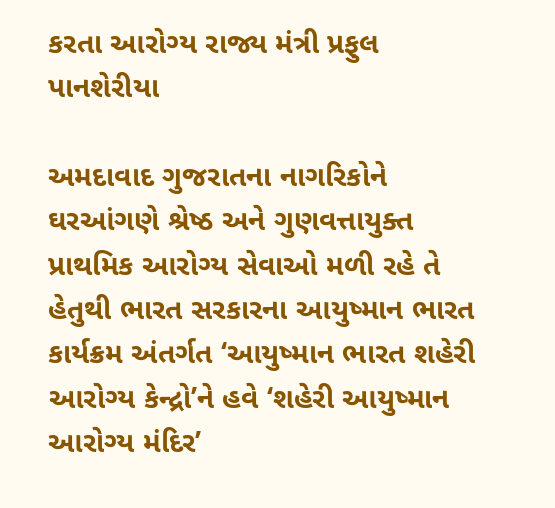કરતા આરોગ્ય રાજ્ય મંત્રી પ્રફુલ પાનશેરીયા

અમદાવાદ ગુજરાતના નાગરિકોને ઘરઆંગણે શ્રેષ્ઠ અને ગુણવત્તાયુક્ત પ્રાથમિક આરોગ્ય સેવાઓ મળી રહે તે હેતુથી ભારત સરકારના આયુષ્માન ભારત કાર્યક્રમ અંતર્ગત ‘આયુષ્માન ભારત શહેરી આરોગ્ય કેન્દ્રો’ને હવે ‘શહેરી આયુષ્માન આરોગ્ય મંદિર’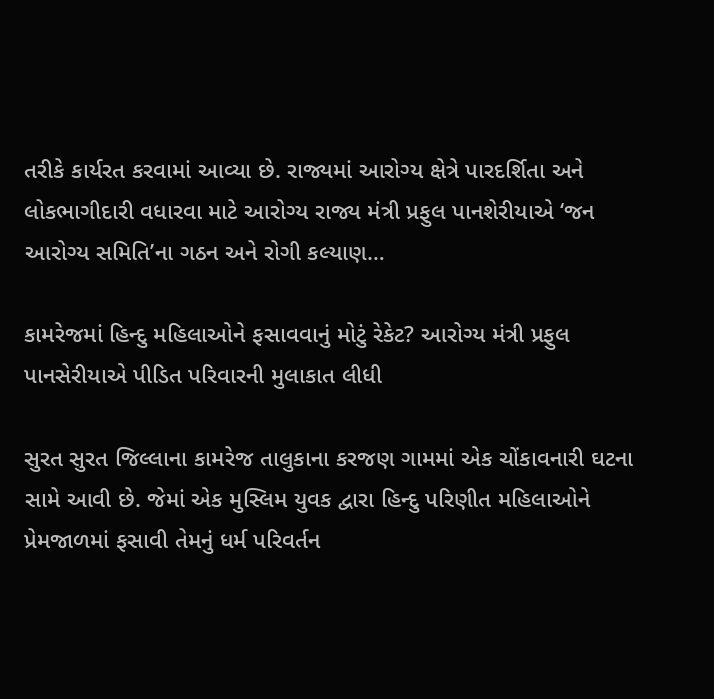તરીકે કાર્યરત કરવામાં આવ્યા છે. રાજ્યમાં આરોગ્ય ક્ષેત્રે પારદર્શિતા અને લોકભાગીદારી વધારવા માટે આરોગ્ય રાજ્ય મંત્રી પ્રફુલ પાનશેરીયાએ ‘જન આરોગ્ય સમિતિ’ના ગઠન અને રોગી કલ્યાણ…

કામરેજમાં હિન્દુ મહિલાઓને ફસાવવાનું મોટું રેકેટ? આરોગ્ય મંત્રી પ્રફુલ પાનસેરીયાએ પીડિત પરિવારની મુલાકાત લીધી

સુરત સુરત જિલ્લાના કામરેજ તાલુકાના કરજણ ગામમાં એક ચોંકાવનારી ઘટના સામે આવી છે. જેમાં એક મુસ્લિમ યુવક દ્વારા હિન્દુ પરિણીત મહિલાઓને પ્રેમજાળમાં ફસાવી તેમનું ધર્મ પરિવર્તન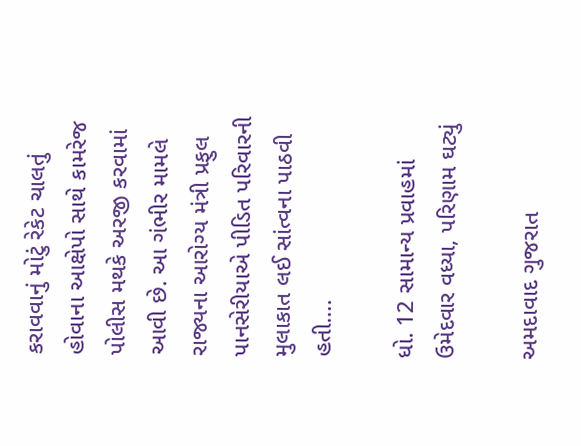કરાવવાનું મોટું રેકેટ ચાલતું હોવાના આક્ષેપો સાથે કામરેજ પોલીસ મથકે અરજી કરવામાં આવી છે. આ ગંભીર મામલે રાજ્યના આરોગ્ય મંત્રી પ્રફુલ પાનસેરીયાએ પીડિત પરિવારની મુલાકાત લઈ સાંત્વના પાઠવી હતી….

ધો. 12 સામાન્ય પ્રવાહમાં ઉમેદવાર વધ્યા, પરિણામ ઘટ્યું

અમદાવાદ ગુજરાત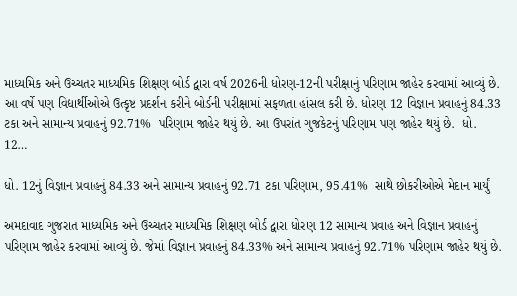માધ્યમિક અને ઉચ્ચતર માધ્યમિક શિક્ષણ બોર્ડ દ્વારા વર્ષ 2026ની ધોરણ-12ની પરીક્ષાનું પરિણામ જાહેર કરવામાં આવ્યું છે. આ વર્ષે પણ વિદ્યાર્થીઓએ ઉત્કૃષ્ટ પ્રદર્શન કરીને બોર્ડની પરીક્ષામાં સફળતા હાંસલ કરી છે. ધોરણ 12 વિજ્ઞાન પ્રવાહનું 84.33 ટકા અને સામાન્ય પ્રવાહનું 92.71%  પરિણામ જાહેર થયું છે. આ ઉપરાંત ગુજકેટનું પરિણામ પણ જાહેર થયું છે.  ધો. 12…

ધો. 12નું વિજ્ઞાન પ્રવાહનું 84.33 અને સામાન્ય પ્રવાહનું 92.71 ટકા પરિણામ, 95.41%  સાથે છોકરીઓએ મેદાન માર્યું

અમદાવાદ ગુજરાત માધ્યમિક અને ઉચ્ચતર માધ્યમિક શિક્ષણ બોર્ડ દ્વારા ધોરણ 12 સામાન્ય પ્રવાહ અને વિજ્ઞાન પ્રવાહનું પરિણામ જાહેર કરવામાં આવ્યું છે. જેમાં વિજ્ઞાન પ્રવાહનું 84.33% અને સામાન્ય પ્રવાહનું 92.71% પરિણામ જાહેર થયું છે.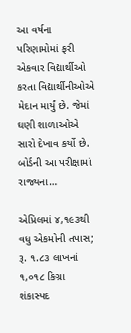આ વર્ષના પરિણામોમાં ફરી એકવાર વિદ્યાર્થીઓ કરતા વિદ્યાર્થીનીઓએ મેદાન માર્યું છે. જેમાં ઘણી શાળાઓએ સારો દેખાવ કર્યો છે. બોર્ડની આ પરીક્ષામાં રાજ્યના…

એપ્રિલમાં ૪,૧૯૩થી વધુ એકમોની તપાસ; રૂ. ૧.૮૩ લાખનાં ૧,૦૧૮ કિગ્રા શંકાસ્પદ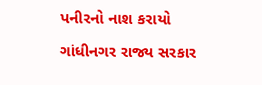પનીરનો નાશ કરાયો

ગાંધીનગર રાજ્ય સરકાર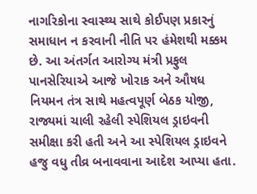નાગરિકોના સ્વાસ્થ્ય સાથે કોઈપણ પ્રકારનું સમાધાન ન કરવાની નીતિ પર હંમેશથી મક્કમ છે. આ અંતર્ગત આરોગ્ય મંત્રી પ્રફુલ પાનસેરિયાએ આજે ખોરાક અને ઔષધ નિયમન તંત્ર સાથે મહત્વપૂર્ણ બેઠક યોજી, રાજ્યમાં ચાલી રહેલી સ્પેશિયલ ડ્રાઇવની સમીક્ષા કરી હતી અને આ સ્પેશિયલ ડ્રાઇવને હજુ વધુ તીવ્ર બનાવવાના આદેશ આપ્યા હતા.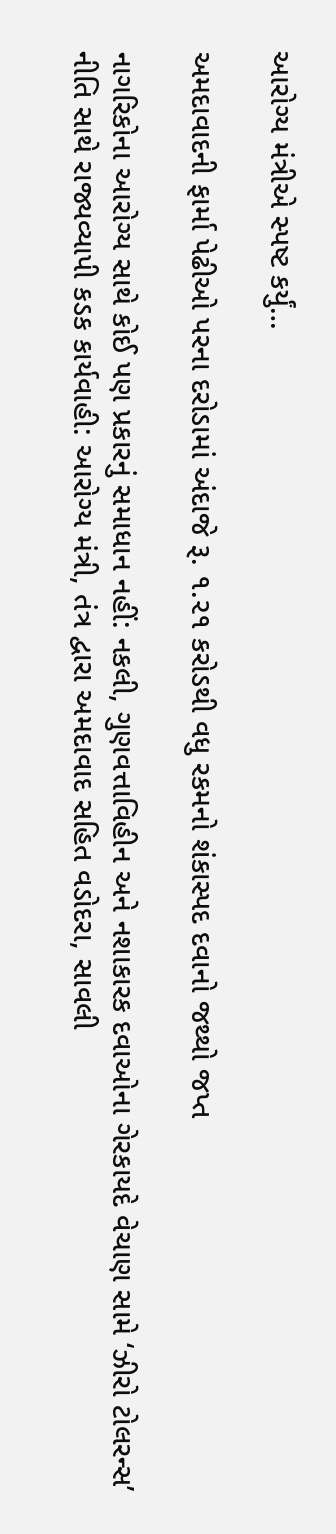આરોગ્ય મંત્રીએ સ્પષ્ટ કર્યું…

અમદાવાદની ફાર્મા પેઢીઓ પરના દરોડામાં અંદાજે રૂ. ૧.૨૧ કરોડથી વધુ રકમનો શંકાસ્પદ દવાનો જથ્થો જપ્ત

નાગરિકોના આરોગ્ય સાથે કોઈ પણ પ્રકારનું સમાધાન નહીં: નકલી, ગુણવત્તાવિહીન અને નશાકારક દવાઓના ગેરકાયદે વેચાણ સામે ‘ઝીરો ટોલરન્સ’ નીતિ સાથે રાજ્યવ્યાપી કડક કાર્યવાહી: આરોગ્ય મંત્રી, તંત્ર દ્વારા અમદાવાદ સહિત વડોદરા, સાવલી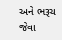અને ભરૂચ જેવા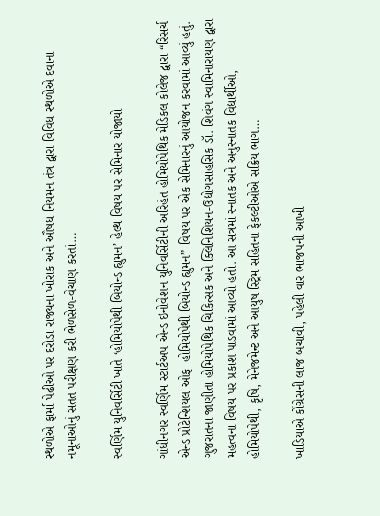સ્થળોએ ફાર્મા પેઢીઓ પર દરોડા રાજ્યના ખોરાક અને ઔષધ નિયમન તંત્ર દ્વારા વિવિધ સ્થળોએ દવાના નમૂનાઓનું સતત પરીક્ષણ કરી ભેળસેળ-વેચાણ કરતાં…

સ્વર્ણિમ યુનિવર્સિટી ખાતે ‘હોમિયોપેથી બિયોન્ડ હ્યુમન’ હેલ્થ વિષય પર સેમિનાર યોજાયો

ગાંધીનગર સ્વર્ણિમ સ્ટાર્ટઅપ એન્ડ ઇનોવેશન યુનિવર્સિટીની અરિહંત હોમિયોપેથિક મેડિકલ કોલેજ દ્વારા “રિસર્ચ એન્ડ પ્રોટેન્શિયલ ઓફ  હોમિયોપેથી બિયોન્ડ હ્યુમન” વિષય પર એક સેમિનારનું આયોજન કરવામાં આવ્યું હતું.  ગુજરાતના જાણીતા હોમિયોપેથિક ચિકિત્સક અને ક્લિનિશિયન-ઉદ્યોગસાહસિક ડૉ. શિવંગ સ્વામિનારાયણ દ્વારા મહત્વના વિષય પર પ્રકાશ પાડવામાં આવ્યો હતો. આ સત્રમાં સ્નાતક અને અનુસ્નાતક વિદ્યાર્થીઓ, હોમિયોપેથી, કૃષિ, મેનેજમેન્ટ અને આયુષ સ્ટ્રિમ સહિતના ફેકલ્ટીઓએ સક્રિય ભાગ…

ખાડિયાએ કોંગ્રેસની લાજ બચાવી, પહેલી વાર ભાજપની આખી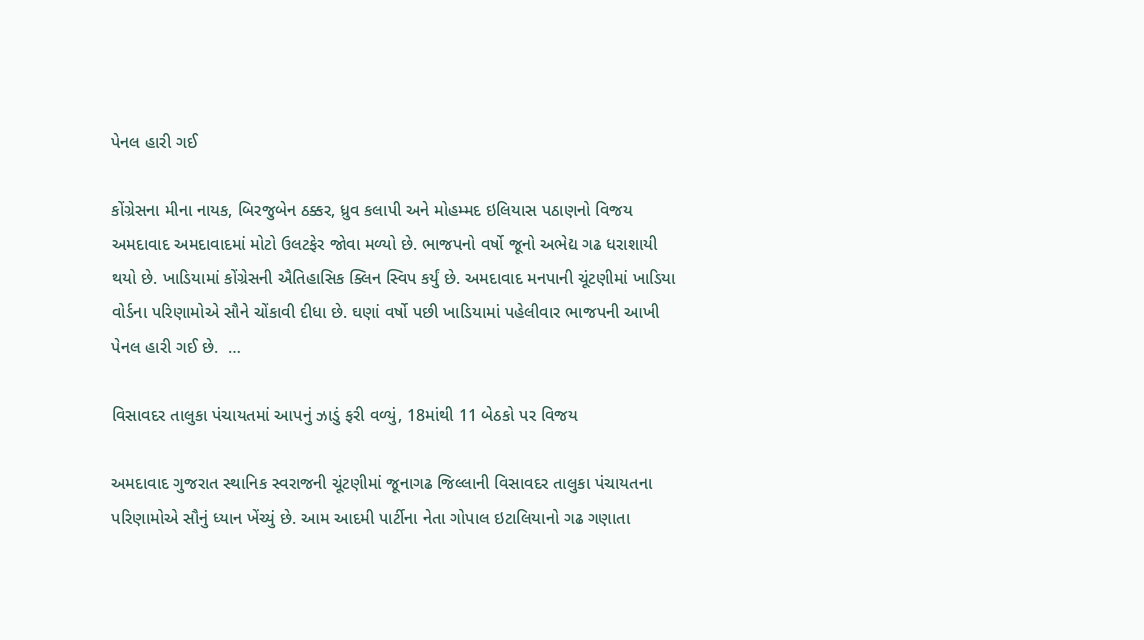પેનલ હારી ગઈ

કોંગ્રેસના મીના નાયક, બિરજુબેન ઠક્કર, ધ્રુવ કલાપી અને મોહમ્મદ ઇલિયાસ પઠાણનો વિજય અમદાવાદ અમદાવાદમાં મોટો ઉલટફેર જોવા મળ્યો છે. ભાજપનો વર્ષો જૂનો અભેદ્ય ગઢ ધરાશાયી થયો છે. ખાડિયામાં કોંગ્રેસની ઐતિહાસિક ક્લિન સ્વિપ કર્યું છે. અમદાવાદ મનપાની ચૂંટણીમાં ખાડિયા વોર્ડના પરિણામોએ સૌને ચોંકાવી દીધા છે. ઘણાં વર્ષો પછી ખાડિયામાં પહેલીવાર ભાજપની આખી પેનલ હારી ગઈ છે.  …

વિસાવદર તાલુકા પંચાયતમાં આપનું ઝાડું ફરી વળ્યું, 18માંથી 11 બેઠકો પર વિજય

અમદાવાદ ગુજરાત સ્થાનિક સ્વરાજની ચૂંટણીમાં જૂનાગઢ જિલ્લાની વિસાવદર તાલુકા પંચાયતના પરિણામોએ સૌનું ધ્યાન ખેંચ્યું છે. આમ આદમી પાર્ટીના નેતા ગોપાલ ઇટાલિયાનો ગઢ ગણાતા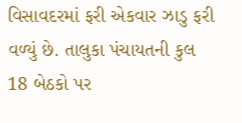વિસાવદરમાં ફરી એકવાર ઝાડુ ફરી વળ્યું છે. તાલુકા પંચાયતની કુલ 18 બેઠકો પર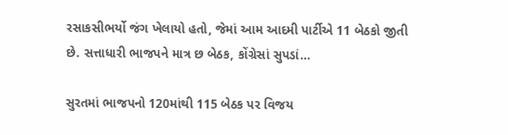રસાકસીભર્યો જંગ ખેલાયો હતો, જેમાં આમ આદમી પાર્ટીએ 11 બેઠકો જીતી છે. સત્તાધારી ભાજપને માત્ર છ બેઠક, કોંગ્રેસાં સુપડાં…

સુરતમાં ભાજપનો 120માંથી 115 બેઠક પર વિજય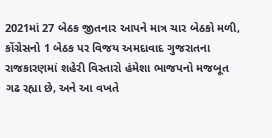2021માં 27 બેઠક જીતનાર આપને માત્ર ચાર બેઠકો મળી, કોંગ્રેસનો 1 બેઠક પર વિજય અમદાવાદ ગુજરાતના રાજકારણમાં શહેરી વિસ્તારો હંમેશા ભાજપનો મજબૂત ગઢ રહ્યા છે, અને આ વખતે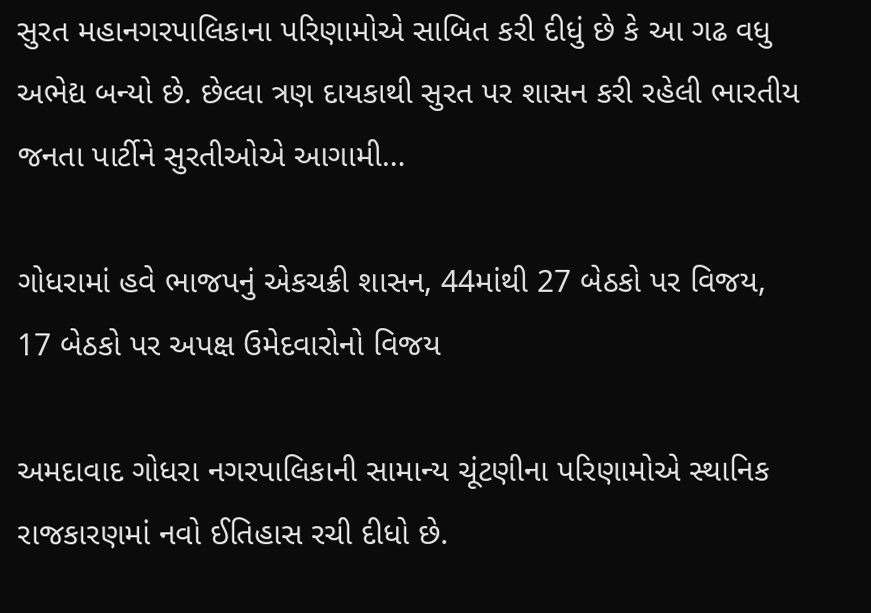સુરત મહાનગરપાલિકાના પરિણામોએ સાબિત કરી દીધું છે કે આ ગઢ વધુ અભેદ્ય બન્યો છે. છેલ્લા ત્રણ દાયકાથી સુરત પર શાસન કરી રહેલી ભારતીય જનતા પાર્ટીને સુરતીઓએ આગામી…

ગોધરામાં હવે ભાજપનું એકચક્રી શાસન, 44માંથી 27 બેઠકો પર વિજય, 17 બેઠકો પર અપક્ષ ઉમેદવારોનો વિજય

અમદાવાદ ગોધરા નગરપાલિકાની સામાન્ય ચૂંટણીના પરિણામોએ સ્થાનિક રાજકારણમાં નવો ઈતિહાસ રચી દીધો છે.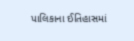પાલિકાના ઈતિહાસમાં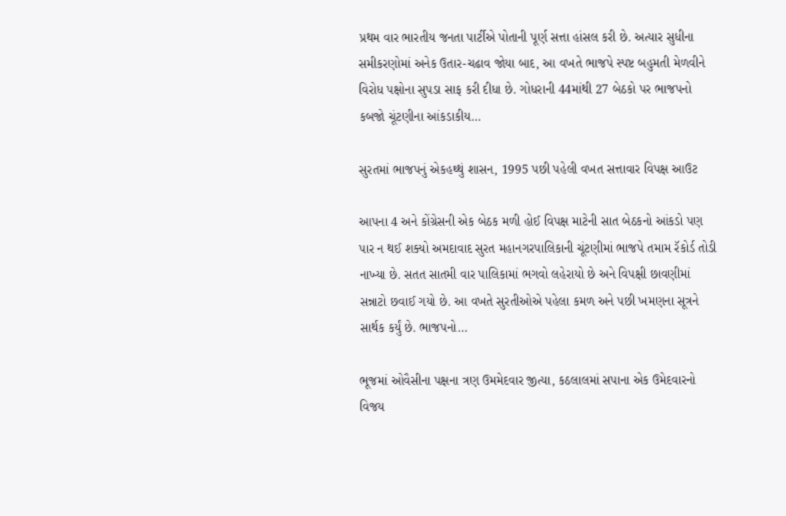પ્રથમ વાર ભારતીય જનતા પાર્ટીએ પોતાની પૂર્ણ સત્તા હાંસલ કરી છે. અત્યાર સુધીના સમીકરણોમાં અનેક ઉતાર-ચઢાવ જોયા બાદ, આ વખતે ભાજપે સ્પષ્ટ બહુમતી મેળવીને વિરોધ પક્ષોના સુપડા સાફ કરી દીધા છે. ગોધરાની 44માંથી 27 બેઠકો પર ભાજપનો કબજો ચૂંટણીના આંકડાકીય…

સુરતમાં ભાજપનું એકહથ્થું શાસન, 1995 પછી પહેલી વખત સત્તાવાર વિપક્ષ આઉટ

આપના 4 અને કોંગ્રેસની એક બેઠક મળી હોઈ વિપક્ષ માટેની સાત બેઠકનો આંકડો પણ પાર ન થઈ શક્યો અમદાવાદ સુરત મહાનગરપાલિકાની ચૂંટણીમાં ભાજપે તમામ રૅકોર્ડ તોડી નાખ્યા છે. સતત સાતમી વાર પાલિકામાં ભગવો લહેરાયો છે અને વિપક્ષી છાવણીમાં સન્નાટો છવાઈ ગયો છે. આ વખતે સુરતીઓએ પહેલા કમળ અને પછી ખમણના સૂત્રને સાર્થક કર્યું છે. ભાજપનો…

ભૂજમાં ઓવૈસીના પક્ષના ત્રણ ઉમમેદવાર જીત્યા, કઠલાલમાં સપાના એક ઉમેદવારનો વિજય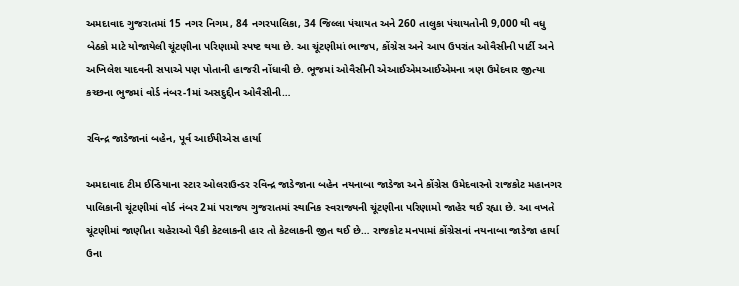અમદાવાદ ગુજરાતમાં 15 નગર નિગમ, 84 નગરપાલિકા, 34 જિલ્લા પંચાયત અને 260 તાલુકા પંચાયતોની 9,000 થી વધુ બેઠકો માટે યોજાયેલી ચૂંટણીના પરિણામો સ્પષ્ટ થયા છે. આ ચૂંટણીમાં ભાજપ, કોંગ્રેસ અને આપ ઉપરાંત ઓવૈસીની પાર્ટી અને અખિલેશ યાદવની સપાએ પણ પોતાની હાજરી નોંધાવી છે. ભૂજમાં ઓવૈસીની એઆઈએમઆઈએમના ત્રણ ઉમેદવાર જીત્યા કચ્છના ભુજમાં વોર્ડ નંબર-1માં અસદુદ્દીન ઓવૈસીની…

રવિન્દ્ર જાડેજાનાં બહેન, પૂર્વ આઈપીએસ હાર્યા

અમદાવાદ ટીમ ઈન્ડિયાના સ્ટાર ઓલરાઉન્ડર રવિન્દ્ર જાડેજાના બહેન નયનાબા જાડેજા અને કોંગ્રેસ ઉમેદવારનો રાજકોટ મહાનગર પાલિકાની ચૂંટણીમાં વોર્ડ નંબર 2માં પરાજય ગુજરાતમાં સ્થાનિક સ્વરાજ્યની ચૂંટણીના પરિણામો જાહેર થઈ રહ્યા છે. આ વખતે ચૂંટણીમાં જાણીતા ચહેરાઓ પૈકી કેટલાકની હાર તો કેટલાકની જીત થઈ છે… રાજકોટ મનપામાં કોંગ્રેસનાં નયનાબા જાડેજા હાર્યા ઉના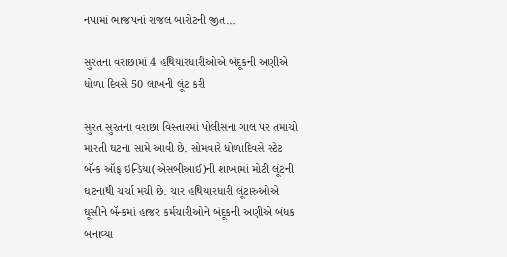નપામાં ભાજપનાં રાજલ બારોટની જીત…

સુરતના વરાછામાં 4 હથિયારધારીઓએ બંદૂકની અણીએ ધોળા દિવસે 50 લાખની લૂંટ કરી

સુરત સુરતના વરાછા વિસ્તારમાં પોલીસના ગાલ પર તમાચો મારતી ઘટના સામે આવી છે. સોમવારે ધોળાદિવસે સ્ટેટ બૅન્ક ઑફ ઇન્ડિયા(એસબીઆઈ)ની શાખામાં મોટી લૂંટની ઘટનાથી ચર્ચા મચી છે. ચાર હથિયારધારી લૂંટારુઓએ ઘૂસીને બૅન્કમાં હાજર કર્મચારીઓને બંદૂકની અણીએ બંધક બનાવ્યા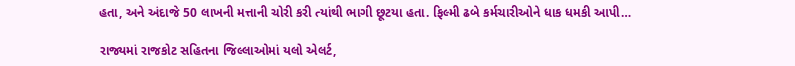હતા, અને અંદાજે 50 લાખની મત્તાની ચોરી કરી ત્યાંથી ભાગી છૂટયા હતા. ફિલ્મી ઢબે કર્મચારીઓને ધાક ધમકી આપી…

રાજ્યમાં રાજકોટ સહિતના જિલ્લાઓમાં યલો એલર્ટ,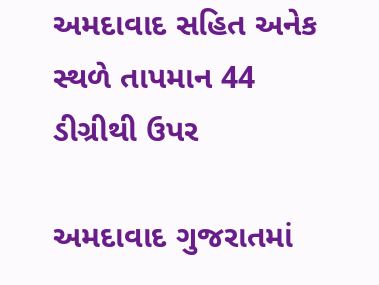અમદાવાદ સહિત અનેક સ્થળે તાપમાન 44 ડીગ્રીથી ઉપર

અમદાવાદ ગુજરાતમાં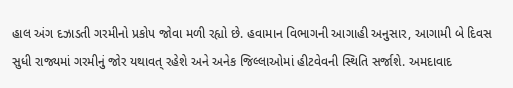હાલ અંગ દઝાડતી ગરમીનો પ્રકોપ જોવા મળી રહ્યો છે. હવામાન વિભાગની આગાહી અનુસાર, આગામી બે દિવસ સુધી રાજ્યમાં ગરમીનું જોર યથાવત્ રહેશે અને અનેક જિલ્લાઓમાં હીટવેવની સ્થિતિ સર્જાશે. અમદાવાદ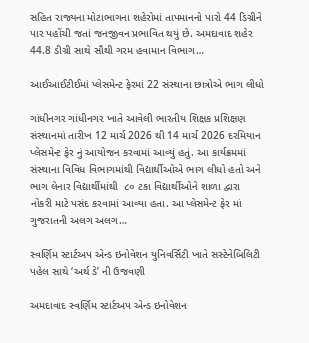સહિત રાજ્યના મોટાભાગના શહેરોમાં તાપમાનનો પારો 44 ડિગ્રીને પાર પહોંચી જતાં જનજીવન પ્રભાવિત થયું છે. અમદાવાદ શહેર 44.8 ડીગ્રી સાથે સૌથી ગરમ હવામાન વિભાગ…

આઈઆઈટીઈમાં પ્લેસમેન્ટ ફેરમાં 22 સંસ્થાના છાત્રોએ ભાગ લીધો

ગાંધીનગર ગાંધીનગર ખાતે આવેલી ભારતીય શિક્ષક પ્રશિક્ષણ સંસ્થાનમાં તારીખ 12 માર્ચ 2026 થી 14 માર્ચ 2026 દરમિયાન પ્લેસમેન્ટ ફેર નું આયોજન કરવામાં આવ્યું હતું. આ કાર્યક્રમમાં સંસ્થાના વિવિધ વિભાગમાંથી વિદ્યાર્થીઓએ ભાગ લીધો હતો અને ભાગ લેનાર વિદ્યાર્થીમાંથી  ૮૦ ટકા વિદ્યાર્થીઓને શાળા દ્વારા  નોકરી માટે પસંદ કરવામાં આવ્યા હતા. આ પ્લેસમેન્ટ ફેર માં ગુજરાતની અલગ અલગ…

સ્વર્ણિમ સ્ટાર્ટઅપ એન્ડ ઇનોવેશન યુનિવર્સિટી ખાતે સસ્ટેનેબિલિટી પહેલ સાથે ‘અર્થ ડે’ ની ઉજવણી

અમદાવાદ સ્વર્ણિમ સ્ટાર્ટઅપ એન્ડ ઇનોવેશન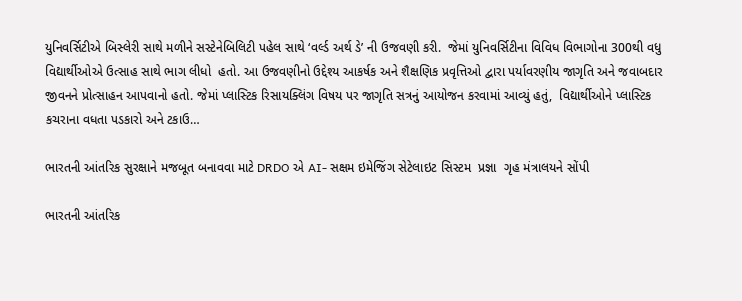યુનિવર્સિટીએ બિસ્લેરી સાથે મળીને સસ્ટેનેબિલિટી પહેલ સાથે ‘વર્લ્ડ અર્થ ડે’ ની ઉજવણી કરી.  જેમાં યુનિવર્સિટીના વિવિધ વિભાગોના 300થી વધુ વિદ્યાર્થીઓએ ઉત્સાહ સાથે ભાગ લીધો  હતો. આ ઉજવણીનો ઉદ્દેશ્ય આકર્ષક અને શૈક્ષણિક પ્રવૃત્તિઓ દ્વારા પર્યાવરણીય જાગૃતિ અને જવાબદાર જીવનને પ્રોત્સાહન આપવાનો હતો. જેમાં પ્લાસ્ટિક રિસાયક્લિંગ વિષય પર જાગૃતિ સત્રનું આયોજન કરવામાં આવ્યું હતું,  વિદ્યાર્થીઓને પ્લાસ્ટિક કચરાના વધતા પડકારો અને ટકાઉ…

ભારતની આંતરિક સુરક્ષાને મજબૂત બનાવવા માટે DRDO એ AI- સક્ષમ ઇમેજિંગ સેટેલાઇટ સિસ્ટમ  પ્રજ્ઞા  ગૃહ મંત્રાલયને સોંપી

ભારતની આંતરિક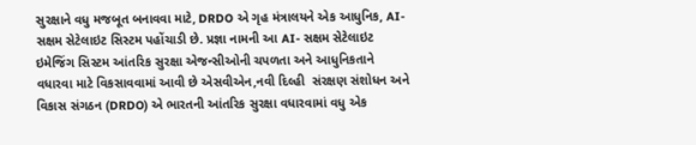સુરક્ષાને વધુ મજબૂત બનાવવા માટે, DRDO એ ગૃહ મંત્રાલયને એક આધુનિક, AI-સક્ષમ સેટેલાઇટ સિસ્ટમ પહોંચાડી છે. પ્રજ્ઞા નામની આ AI- સક્ષમ સેટેલાઇટ ઇમેજિંગ સિસ્ટમ આંતરિક સુરક્ષા એજન્સીઓની ચપળતા અને આધુનિકતાને વધારવા માટે વિકસાવવામાં આવી છે એસવીએન,નવી દિલ્હી  સંરક્ષણ સંશોધન અને વિકાસ સંગઠન (DRDO) એ ભારતની આંતરિક સુરક્ષા વધારવામાં વધુ એક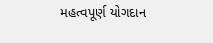મહત્વપૂર્ણ યોગદાન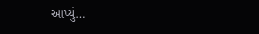આપ્યું…